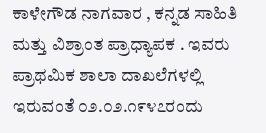ಕಾಳೇಗೌಡ ನಾಗವಾರ , ಕನ್ನಡ ಸಾಹಿತಿ ಮತ್ತು ವಿಶ್ರಾಂತ ಪ್ರಾಧ್ಯಾಪಕ ‌. ಇವರು ಪ್ರಾಥಮಿಕ ಶಾಲಾ ದಾಖಲೆಗಳಲ್ಲಿ ಇರುವಂತೆ ೦೨.೦೨.೧೯೪೭ರಂದು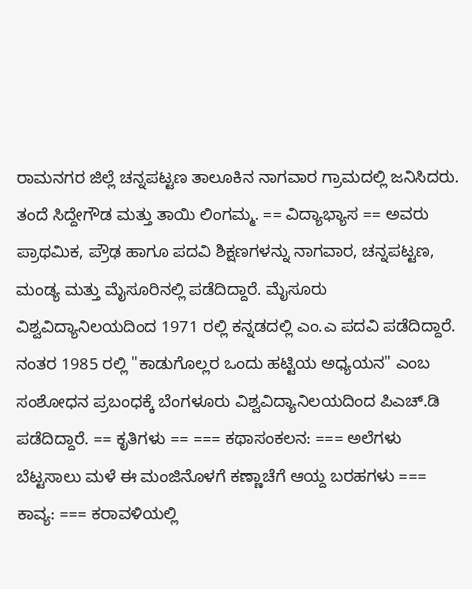ರಾಮನಗರ ಜಿಲ್ಲೆ ಚನ್ನಪಟ್ಟಣ ತಾಲೂಕಿನ ನಾಗವಾರ ಗ್ರಾಮದಲ್ಲಿ ಜನಿಸಿದರು. ತಂದೆ ಸಿದ್ದೇಗೌಡ ಮತ್ತು ತಾಯಿ ಲಿಂಗಮ್ಮ. == ವಿದ್ಯಾಭ್ಯಾಸ == ಅವರು ಪ್ರಾಥಮಿಕ, ಪ್ರೌಢ ಹಾಗೂ ಪದವಿ ಶಿಕ್ಷಣಗಳನ್ನು ನಾಗವಾರ, ಚನ್ನಪಟ್ಟಣ, ಮಂಡ್ಯ ಮತ್ತು ಮೈಸೂರಿನಲ್ಲಿ ಪಡೆದಿದ್ದಾರೆ. ಮೈಸೂರು ವಿಶ್ವವಿದ್ಯಾನಿಲಯದಿಂದ 1971 ರಲ್ಲಿ ಕನ್ನಡದಲ್ಲಿ ಎಂ.ಎ ಪದವಿ ಪಡೆದಿದ್ದಾರೆ. ನಂತರ 1985 ರಲ್ಲಿ "ಕಾಡುಗೊಲ್ಲರ ಒಂದು ಹಟ್ಟಿಯ ಅಧ್ಯಯನ" ಎಂಬ ಸಂಶೋಧನ ಪ್ರಬಂಧಕ್ಕೆ ಬೆಂಗಳೂರು ವಿಶ್ವವಿದ್ಯಾನಿಲಯದಿಂದ ಪಿಎಚ್.ಡಿ ಪಡೆದಿದ್ದಾರೆ. == ಕೃತಿಗಳು == === ಕಥಾಸಂಕಲನ: === ಅಲೆಗಳು ಬೆಟ್ಟಸಾಲು ಮಳೆ ಈ ಮಂಜಿನೊಳಗೆ ಕಣ್ಣಾಚೆಗೆ ಆಯ್ದ ಬರಹಗಳು === ಕಾವ್ಯ: === ಕರಾವಳಿಯಲ್ಲಿ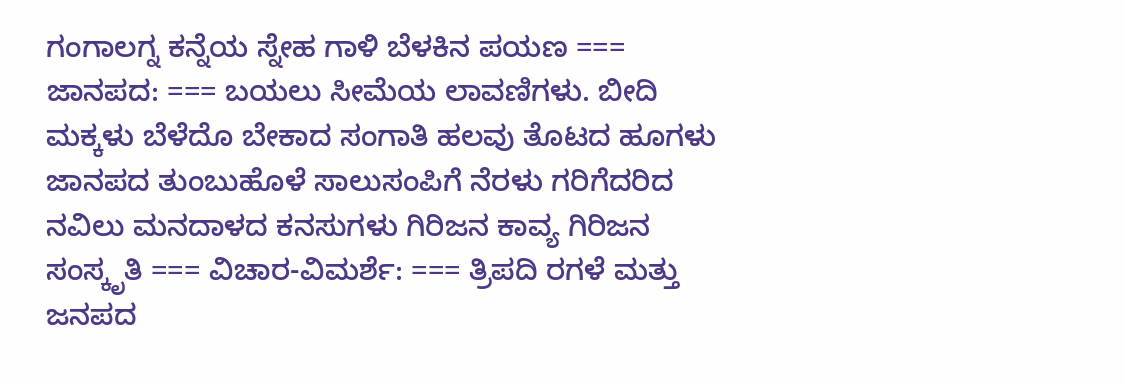ಗಂಗಾಲಗ್ನ ಕನ್ನೆಯ ಸ್ನೇಹ ಗಾಳಿ ಬೆಳಕಿನ ಪಯಣ === ಜಾನಪದ: === ಬಯಲು ಸೀಮೆಯ ಲಾವಣಿಗಳು. ಬೀದಿ ಮಕ್ಕಳು ಬೆಳೆದೊ ಬೇಕಾದ ಸಂಗಾತಿ ಹಲವು ತೊಟದ ಹೂಗಳು ಜಾನಪದ ತುಂಬುಹೊಳೆ ಸಾಲುಸಂಪಿಗೆ ನೆರಳು ಗರಿಗೆದರಿದ ನವಿಲು ಮನದಾಳದ ಕನಸುಗಳು ಗಿರಿಜನ ಕಾವ್ಯ ಗಿರಿಜನ ಸಂಸ್ಕೃತಿ === ವಿಚಾರ-ವಿಮರ್ಶೆ: === ತ್ರಿಪದಿ ರಗಳೆ ಮತ್ತು ಜನಪದ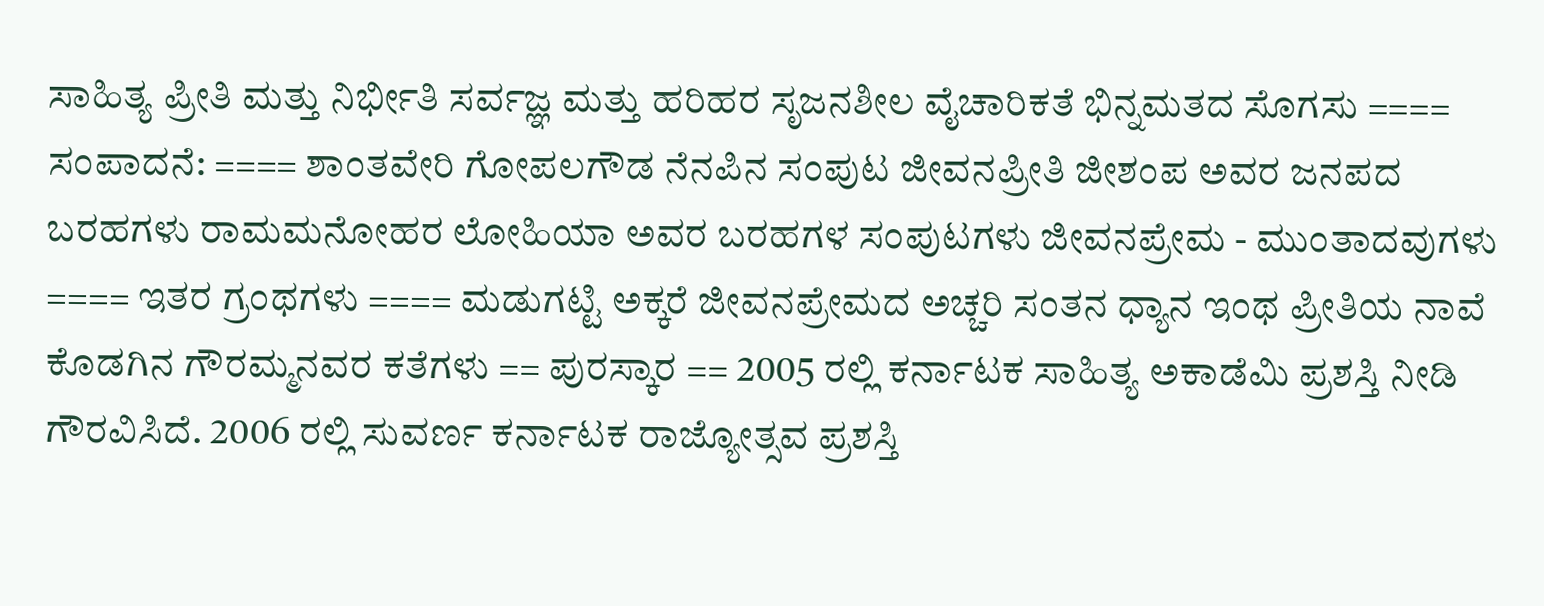ಸಾಹಿತ್ಯ ಪ್ರೀತಿ ಮತ್ತು ನಿರ್ಭೀತಿ ಸರ್ವಜ್ಞ ಮತ್ತು ಹರಿಹರ ಸೃಜನಶೀಲ ವೈಚಾರಿಕತೆ ಭಿನ್ನಮತದ ಸೊಗಸು ==== ಸಂಪಾದನೆ: ==== ಶಾಂತವೇರಿ ಗೋಪಲಗೌಡ ನೆನಪಿನ ಸಂಪುಟ ಜೀವನಪ್ರೀತಿ ಜೀಶಂಪ ಅವರ ಜನಪದ ಬರಹಗಳು ರಾಮಮನೋಹರ ಲೋಹಿಯಾ ಅವರ ಬರಹಗಳ ಸಂಪುಟಗಳು ಜೀವನಪ್ರೇಮ - ಮುಂತಾದವುಗಳು ==== ಇತರ ಗ್ರಂಥಗಳು ==== ಮಡುಗಟ್ಟಿ ಅಕ್ಕರೆ ಜೀವನಪ್ರೇಮದ ಅಚ್ಚರಿ ಸಂತನ ಧ್ಯಾನ ಇಂಥ ಪ್ರೀತಿಯ ನಾವೆ ಕೊಡಗಿನ ಗೌರಮ್ಮನವರ ಕತೆಗಳು == ಪುರಸ್ಕಾರ == 2005 ರಲ್ಲಿ ಕರ್ನಾಟಕ ಸಾಹಿತ್ಯ ಅಕಾಡೆಮಿ ಪ್ರಶಸ್ತಿ ನೀಡಿ ಗೌರವಿಸಿದೆ. 2006 ರಲ್ಲಿ ಸುವರ್ಣ ಕರ್ನಾಟಕ ರಾಜ್ಯೋತ್ಸವ ಪ್ರಶಸ್ತಿ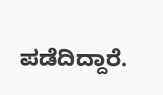ಪಡೆದಿದ್ದಾರೆ.